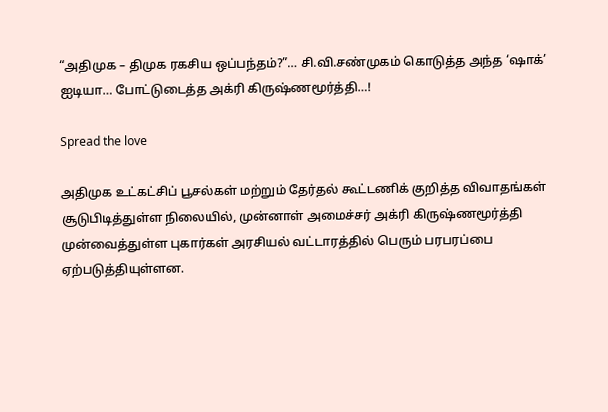“அதிமுக – திமுக ரகசிய ஒப்பந்தம்?”… சி.வி.சண்முகம் கொடுத்த அந்த ‘ஷாக்’ ஐடியா… போட்டுடைத்த அக்ரி கிருஷ்ணமூர்த்தி…!

Spread the love

அதிமுக உட்கட்சிப் பூசல்கள் மற்றும் தேர்தல் கூட்டணிக் குறித்த விவாதங்கள் சூடுபிடித்துள்ள நிலையில், முன்னாள் அமைச்சர் அக்ரி கிருஷ்ணமூர்த்தி முன்வைத்துள்ள புகார்கள் அரசியல் வட்டாரத்தில் பெரும் பரபரப்பை ஏற்படுத்தியுள்ளன.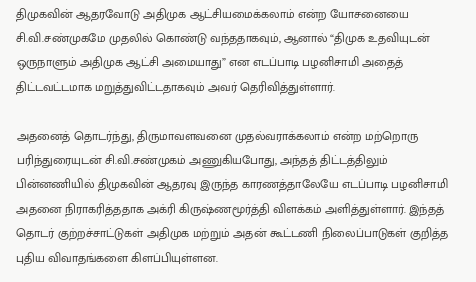திமுகவின் ஆதரவோடு அதிமுக ஆட்சியமைக்கலாம் என்ற யோசனையை சி.வி.சண்முகமே முதலில் கொண்டு வந்ததாகவும், ஆனால் “திமுக உதவியுடன் ஒருநாளும் அதிமுக ஆட்சி அமையாது” என எடப்பாடி பழனிசாமி அதைத் திட்டவட்டமாக மறுத்துவிட்டதாகவும் அவர் தெரிவித்துள்ளார்.

அதனைத் தொடர்ந்து, திருமாவளவனை முதல்வராக்கலாம் என்ற மற்றொரு பரிந்துரையுடன் சி.வி.சண்முகம் அணுகியபோது, அந்தத் திட்டத்திலும் பின்னணியில் திமுகவின் ஆதரவு இருந்த காரணத்தாலேயே எடப்பாடி பழனிசாமி அதனை நிராகரித்ததாக அக்ரி கிருஷ்ணமூர்த்தி விளக்கம் அளித்துள்ளார். இந்தத் தொடர் குற்றச்சாட்டுகள் அதிமுக மற்றும் அதன் கூட்டணி நிலைப்பாடுகள் குறித்த புதிய விவாதங்களை கிளப்பியுள்ளன.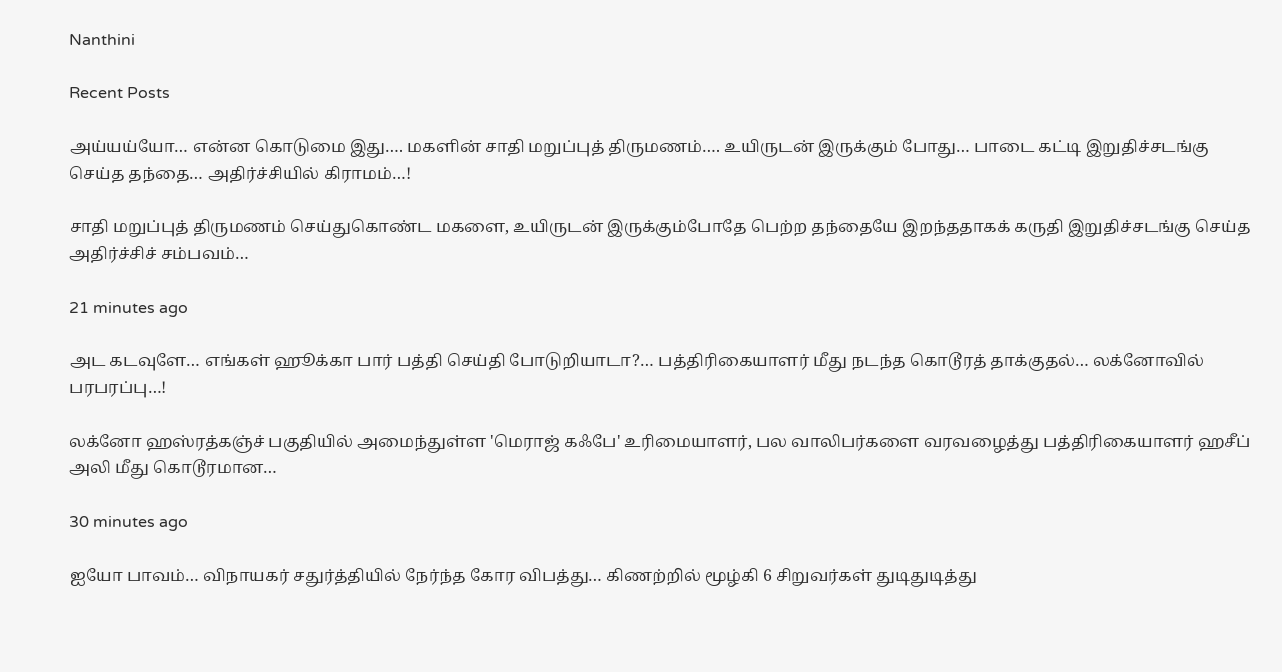Nanthini

Recent Posts

அய்யய்யோ… என்ன கொடுமை இது…. மகளின் சாதி மறுப்புத் திருமணம்…. உயிருடன் இருக்கும் போது… பாடை கட்டி இறுதிச்சடங்கு செய்த தந்தை… அதிர்ச்சியில் கிராமம்…!

சாதி மறுப்புத் திருமணம் செய்துகொண்ட மகளை, உயிருடன் இருக்கும்போதே பெற்ற தந்தையே இறந்ததாகக் கருதி இறுதிச்சடங்கு செய்த அதிர்ச்சிச் சம்பவம்…

21 minutes ago

அட கடவுளே… எங்கள் ஹூக்கா பார் பத்தி செய்தி போடுறியாடா?… பத்திரிகையாளர் மீது நடந்த கொடூரத் தாக்குதல்… லக்னோவில் பரபரப்பு…!

லக்னோ ஹஸ்ரத்கஞ்ச் பகுதியில் அமைந்துள்ள 'மெராஜ் கஃபே' உரிமையாளர், பல வாலிபர்களை வரவழைத்து பத்திரிகையாளர் ஹசீப் அலி மீது கொடூரமான…

30 minutes ago

ஐயோ பாவம்… விநாயகர் சதுர்த்தியில் நேர்ந்த கோர விபத்து… கிணற்றில் மூழ்கி 6 சிறுவர்கள் துடிதுடித்து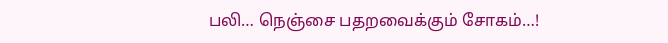பலி… நெஞ்சை பதறவைக்கும் சோகம்…!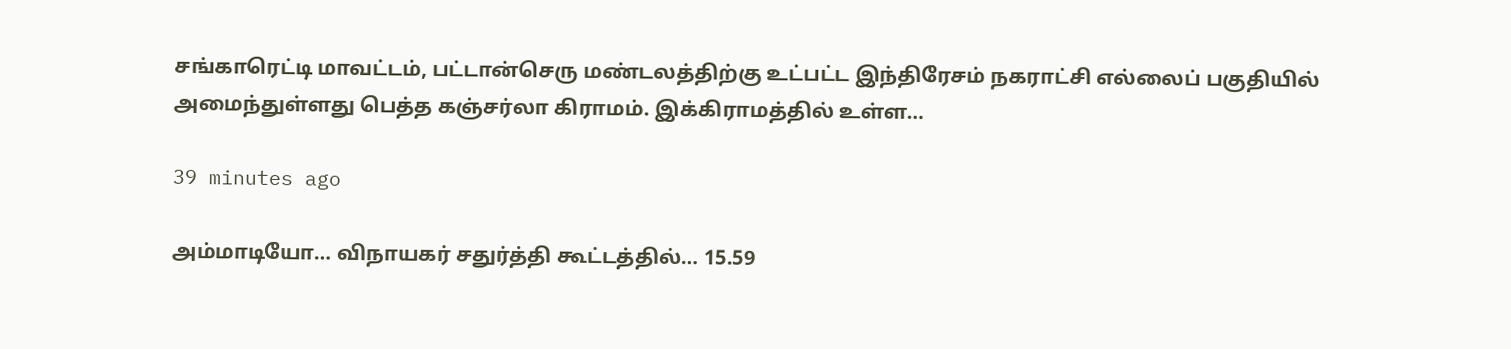சங்காரெட்டி மாவட்டம், பட்டான்செரு மண்டலத்திற்கு உட்பட்ட இந்திரேசம் நகராட்சி எல்லைப் பகுதியில் அமைந்துள்ளது பெத்த கஞ்சர்லா கிராமம். இக்கிராமத்தில் உள்ள…

39 minutes ago

அம்மாடியோ… விநாயகர் சதுர்த்தி கூட்டத்தில்… 15.59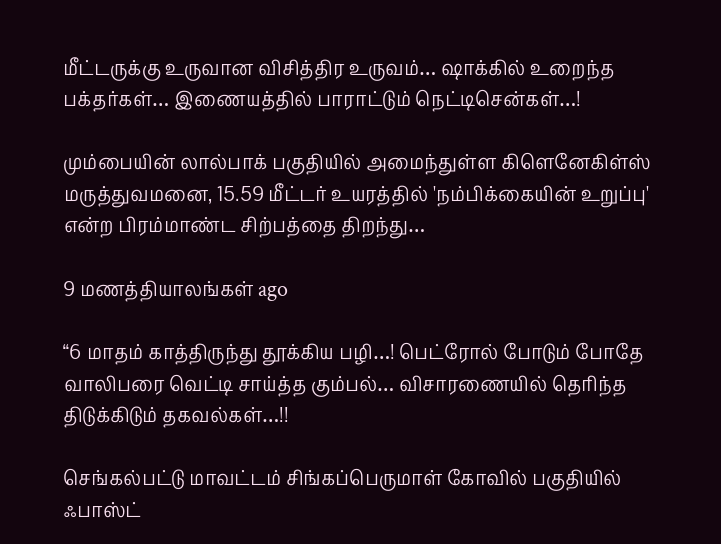மீட்டருக்கு உருவான விசித்திர உருவம்… ஷாக்கில் உறைந்த பக்தர்கள்… இணையத்தில் பாராட்டும் நெட்டிசென்கள்…!

மும்பையின் லால்பாக் பகுதியில் அமைந்துள்ள கிளெனேகிள்ஸ் மருத்துவமனை, 15.59 மீட்டர் உயரத்தில் 'நம்பிக்கையின் உறுப்பு' என்ற பிரம்மாண்ட சிற்பத்தை திறந்து…

9 மணத்தியாலங்கள் ago

“6 மாதம் காத்திருந்து தூக்கிய பழி…! பெட்ரோல் போடும் போதே வாலிபரை வெட்டி சாய்த்த கும்பல்… விசாரணையில் தெரிந்த திடுக்கிடும் தகவல்கள்…!!

செங்கல்பட்டு மாவட்டம் சிங்கப்பெருமாள் கோவில் பகுதியில் ஃபாஸ்ட்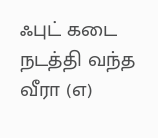ஃபுட் கடை நடத்தி வந்த வீரா (எ)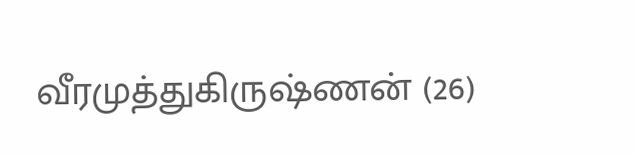வீரமுத்துகிருஷ்ணன் (26)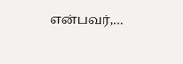என்பவர்,…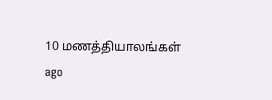10 மணத்தியாலங்கள் ago